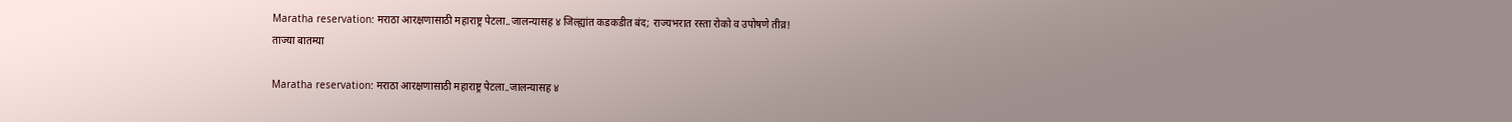Maratha reservation: मराठा आरक्षणासाठी महाराष्ट्र पेटला..जालन्यासह ४ जिल्ह्यांत कडकडीत बंद; राज्यभरात रस्ता रोको व उपोषणे तीव्र!
ताज्या बातम्या

Maratha reservation: मराठा आरक्षणासाठी महाराष्ट्र पेटला..जालन्यासह ४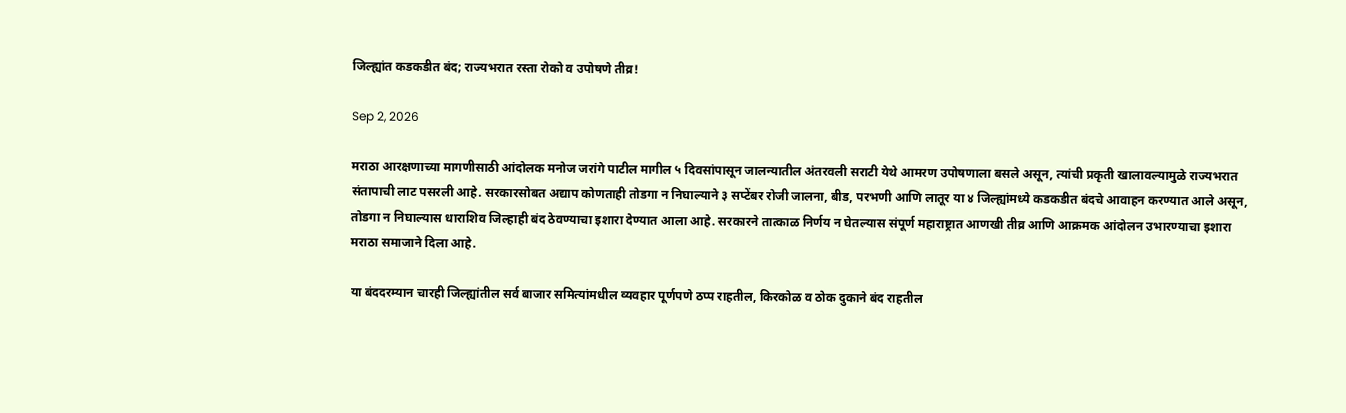जिल्ह्यांत कडकडीत बंद; राज्यभरात रस्ता रोको व उपोषणे तीव्र!

Sep 2, 2026

मराठा आरक्षणाच्या मागणीसाठी आंदोलक मनोज जरांगे पाटील मागील ५ दिवसांपासून जालन्यातील अंतरवली सराटी येथे आमरण उपोषणाला बसले असून, त्यांची प्रकृती खालावल्यामुळे राज्यभरात संतापाची लाट पसरली आहे. सरकारसोबत अद्याप कोणताही तोडगा न निघाल्याने ३ सप्टेंबर रोजी जालना, बीड, परभणी आणि लातूर या ४ जिल्ह्यांमध्ये कडकडीत बंदचे आवाहन करण्यात आले असून, तोडगा न निघाल्यास धाराशिव जिल्हाही बंद ठेवण्याचा इशारा देण्यात आला आहे. सरकारने तात्काळ निर्णय न घेतल्यास संपूर्ण महाराष्ट्रात आणखी तीव्र आणि आक्रमक आंदोलन उभारण्याचा इशारा मराठा समाजाने दिला आहे.

या बंददरम्यान चारही जिल्ह्यांतील सर्व बाजार समित्यांमधील व्यवहार पूर्णपणे ठप्प राहतील, किरकोळ व ठोक दुकाने बंद राहतील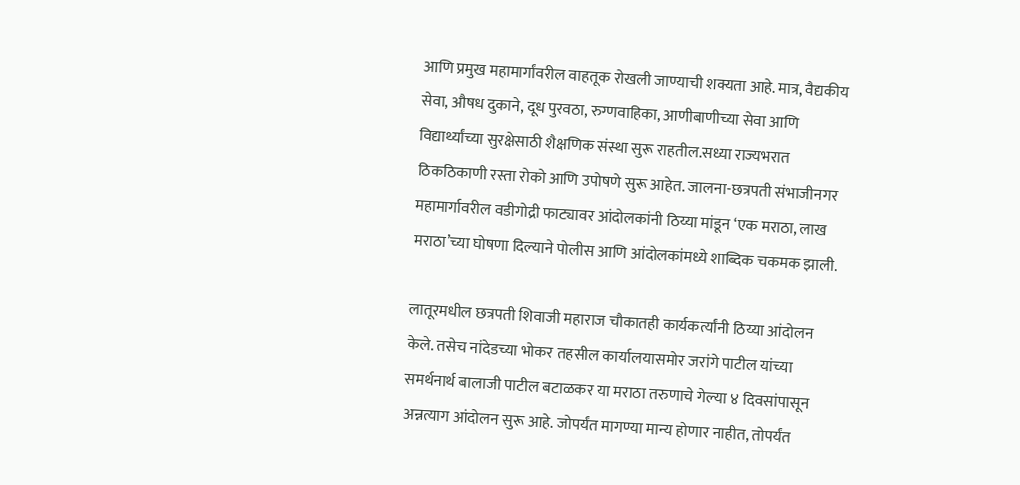आणि प्रमुख महामार्गांवरील वाहतूक रोखली जाण्याची शक्यता आहे. मात्र, वैद्यकीय सेवा, औषध दुकाने, दूध पुरवठा, रुग्णवाहिका, आणीबाणीच्या सेवा आणि विद्यार्थ्यांच्या सुरक्षेसाठी शैक्षणिक संस्था सुरू राहतील.सध्या राज्यभरात ठिकठिकाणी रस्ता रोको आणि उपोषणे सुरू आहेत. जालना-छत्रपती संभाजीनगर महामार्गावरील वडीगोद्री फाट्यावर आंदोलकांनी ठिय्या मांडून ‘एक मराठा, लाख मराठा’च्या घोषणा दिल्याने पोलीस आणि आंदोलकांमध्ये शाब्दिक चकमक झाली.

लातूरमधील छत्रपती शिवाजी महाराज चौकातही कार्यकर्त्यांनी ठिय्या आंदोलन केले. तसेच नांदेडच्या भोकर तहसील कार्यालयासमोर जरांगे पाटील यांच्या समर्थनार्थ बालाजी पाटील बटाळकर या मराठा तरुणाचे गेल्या ४ दिवसांपासून अन्नत्याग आंदोलन सुरू आहे. जोपर्यंत मागण्या मान्य होणार नाहीत, तोपर्यंत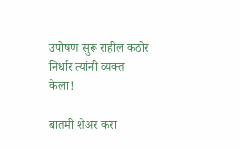उपोषण सुरू राहील कठोर निर्धार त्यांनी व्यक्त केला!

बातमी शेअर करा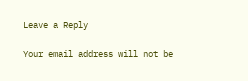Leave a Reply

Your email address will not be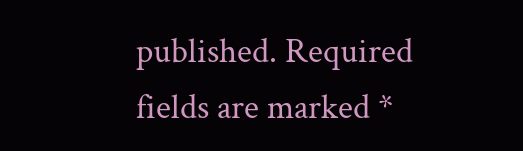published. Required fields are marked *